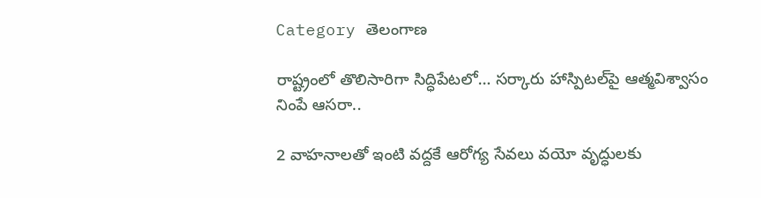Category తెలంగాణ

రాష్ట్రంలో తొలిసారిగా సిద్ధిపేటలో… సర్కారు హాస్పిటల్‌పై ఆత్మవిశ్వాసం నింపే ఆసరా..

2 వాహనాలతో ఇంటి వద్దకే ఆరోగ్య సేవలు వయో వృద్ధులకు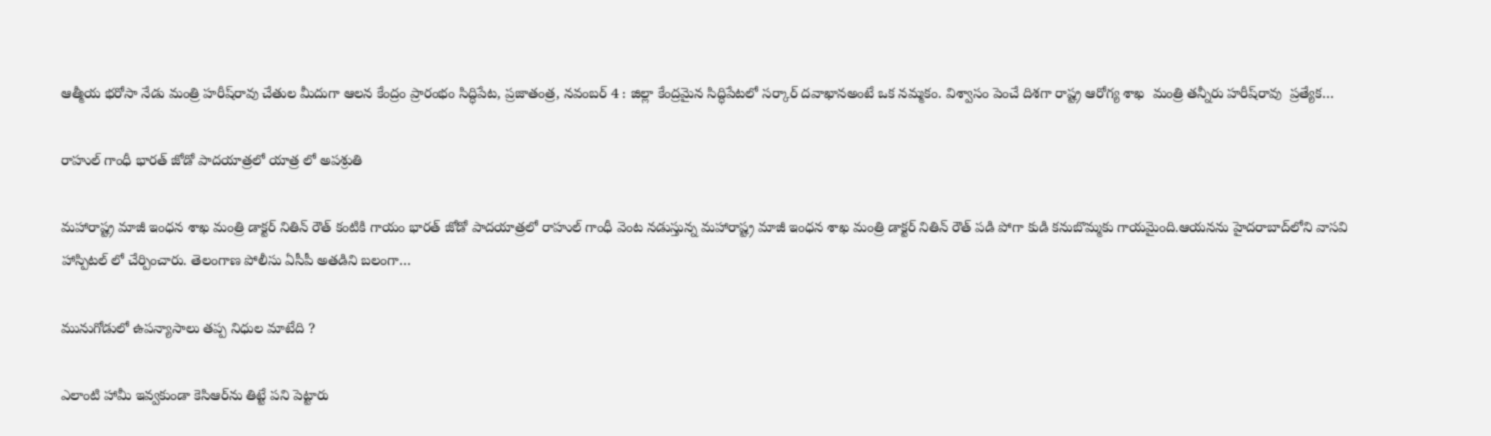ఆత్మీయ భరోసా నేడు మంత్రి హరీష్‌రావు చేతుల మీదుగా ఆలన కేంద్రం ప్రారంభం సిద్ధిపేట, ప్రజాతంత్ర, నవంబర్‌ 4 : జిల్లా కేంద్రమైన సిద్ధిపేటలో సర్కార్‌ ‌దవాఖానఅంటే ఒక నమ్మకం. విశ్వాసం పెంచే దిశగా రాష్ట్ర ఆరోగ్య శాఖ  మంత్రి తన్నీరు హరీష్‌రావు  ప్రత్యేక…

రాహుల్‌ ‌గాంధీ భారత్‌ ‌జోడో పాదయాత్రలో యాత్ర లో అపశ్రుతి

మహారాష్ట్ర మాజీ ఇంధన శాఖ మంత్రి డాక్టర్‌ ‌నితిన్‌ ‌రౌత్‌ కంటికి గాయం భారత్‌ ‌జోడో పాదయాత్రలో రాహుల్‌ ‌గాంధీ వెంట నడుస్తున్న మహారాష్ట్ర మాజీ ఇంధన శాఖ మంత్రి డాక్టర్‌ ‌నితిన్‌ ‌రౌత్‌ ‌పడి పోగా కుడి కనుబొమ్మకు గాయమైంది.ఆయనను హైదరాబాద్‌లోని వాసవి హాస్పిటల్‌ ‌లో చేర్పించారు. తెలంగాణ పోలీసు ఏసీపీ అతడిని బలంగా…

మునుగోడులో ఉపన్యాసాలు తప్ప నిధుల మాటేది ?

ఎలాంటి హామీ ఇవ్వకుండా కెసిఆర్‌ను తిట్టే పని పెట్టారు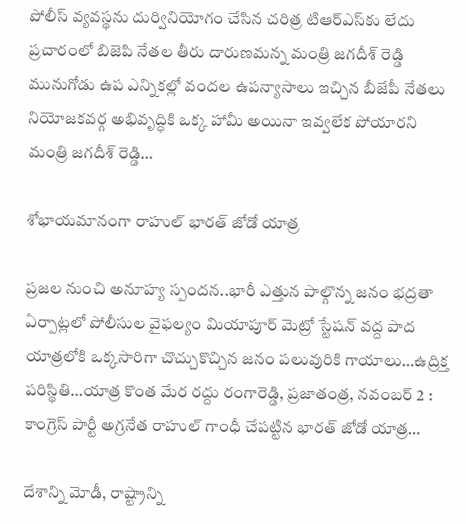పోలీస్‌ ‌వ్యవస్థను దుర్వినియోగం చేసిన చరిత్ర టిఆర్‌ఎస్‌కు లేదు ప్రచారంలో బిజెపి నేతల తీరు దారుణమన్న మంత్రి జగదీశ్‌ ‌రెడ్డి మునుగోడు ఉప ఎన్నికల్లో వందల ఉపన్యాసాలు ఇచ్చిన బీజేపీ నేతలు నియోజకవర్గ అభివృద్ధికి ఒక్క హామీ అయినా ఇవ్వలేక పోయారని మంత్రి జగదీశ్‌ ‌రెడ్డి…

శోభాయమానంగా రాహుల్‌ ‌భారత్‌ ‌జోడో యాత్ర

ప్రజల నుంచి అనూహ్య స్పందన..భారీ ఎత్తున పాల్గొన్న జనం భద్రతా ఏర్పాట్లలో పోలీసుల వైఫల్యం మియాపూర్‌ ‌మెట్రో స్టేషన్‌ ‌వద్ద పాద యాత్రలోకి ఒక్కసారిగా చొచ్చుకొచ్చిన జనం పలువురికి గాయాలు…ఉద్రిక్త పరిస్థితి…యాత్ర కొంత మేర రద్దు రంగారెడ్డి, ప్రజాతంత్ర, నవంబర్‌ 2 : కాంగ్రెస్‌ ‌పార్టీ అగ్రనేత రాహుల్‌ ‌గాంధీ చేపట్టిన భారత్‌ ‌జోడో యాత్ర…

దేశాన్ని మోడీ, రాష్ట్రాన్ని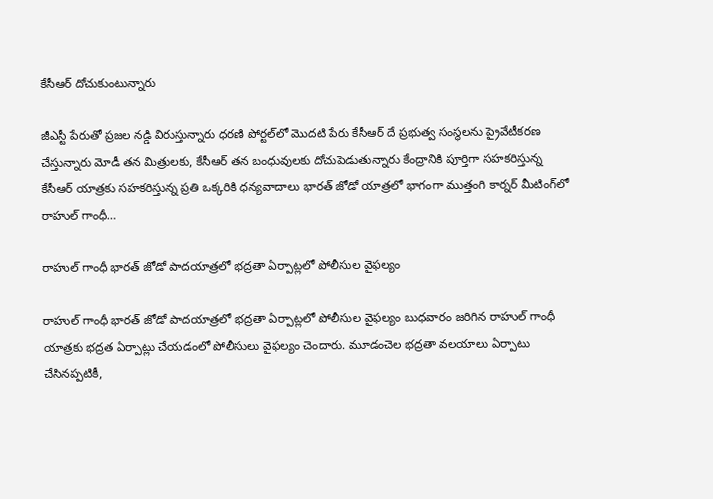కేసీఆర్‌ ‌దోచుకుంటున్నారు

జీఎస్టీ పేరుతో ప్రజల నడ్డి విరుస్తున్నారు ధరణి పోర్టల్‌లో మొదటి పేరు కేసీఆర్‌ ‌దే ప్రభుత్వ సంస్థలను ప్రైవేటీకరణ చేస్తున్నారు మోడీ తన మిత్రులకు, కేసీఆర్‌ ‌తన బంధువులకు దోచుపెడుతున్నారు కేంద్రానికి పూర్తిగా సహకరిస్తున్న కేసీఆర్‌ ‌యాత్రకు సహకరిస్తున్న ప్రతి ఒక్కరికి ధన్యవాదాలు భారత్‌ ‌జోడో యాత్రలో భాగంగా ముత్తంగి కార్నర్‌ ‌మీటింగ్‌లో రాహుల్‌ ‌గాంధీ…

రాహుల్‌ ‌గాంధీ భారత్‌ ‌జోడో పాదయాత్రలో భద్రతా ఏర్పాట్లలో పోలీసుల వైఫల్యం

రాహుల్‌ ‌గాంధీ భారత్‌ ‌జోడో పాదయాత్రలో భద్రతా ఏర్పాట్లలో పోలీసుల వైఫల్యం బుధవారం జరిగిన రాహుల్‌ ‌గాంధీ యాత్రకు భద్రత ఏర్పాట్లు చేయడంలో పోలీసులు వైఫల్యం చెందారు. మూడంచెల భద్రతా వలయాలు ఏర్పాటు చేసినప్పటికీ,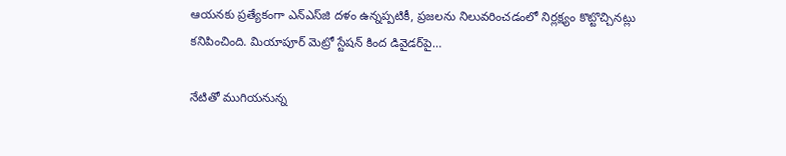ఆయనకు ప్రత్యేకంగా ఎన్‌ఎస్‌జి దళం ఉన్నప్పటికీ, ప్రజలను నిలువరించడంలో నిర్లక్ష్యం కొట్టొచ్చినట్లు కనిపించింది. మియాపూర్‌ ‌మెట్రో స్టేషన్‌ ‌కింద డివైడర్‌పై…

నేటితో ముగియనున్న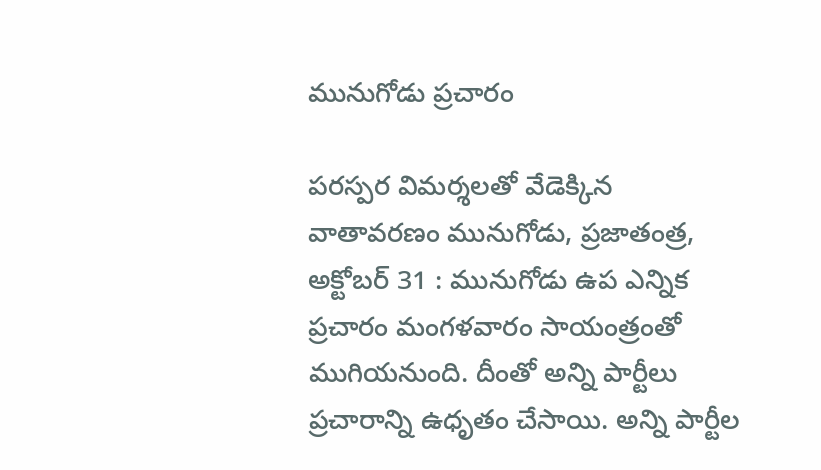మునుగోడు ప్రచారం

పరస్పర విమర్శలతో వేడెక్కిన వాతావరణం మునుగోడు, ప్రజాతంత్ర, అక్టోబర్‌ 31 : మునుగోడు ఉప ఎన్నిక ప్రచారం మంగళవారం సాయంత్రంతో ముగియనుంది. దీంతో అన్ని పార్టీలు ప్రచారాన్ని ఉధృతం చేసాయి. అన్ని పార్టీల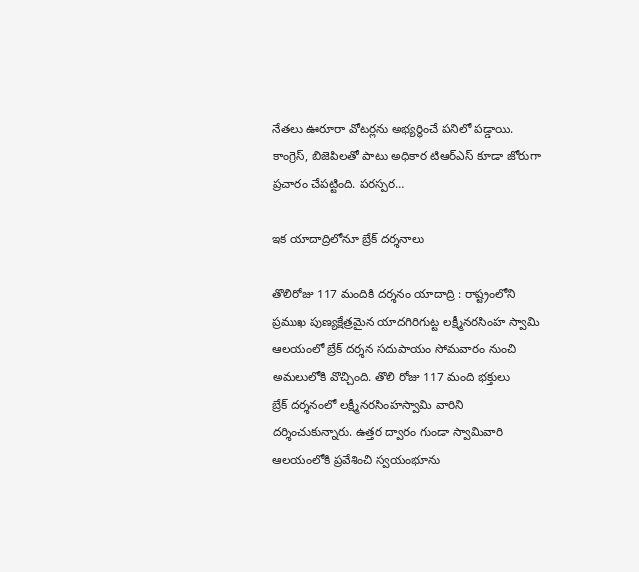నేతలు ఊరూరా వోటర్లను అభ్యర్థించే పనిలో పడ్డాయి. కాంగ్రెస్‌, బిజెపిలతో పాటు అధికార టిఆర్‌ఎస్‌ ‌కూడా జోరుగా ప్రచారం చేపట్టింది. పరస్పర…

ఇక యాదాద్రిలోనూ బ్రేక్‌ ‌దర్శనాలు

తొలిరోజు 117 మందికి దర్శనం యాదాద్రి : రాష్ట్రంలోని ప్రముఖ పుణ్యక్షేత్రమైన యాదగిరిగుట్ట లక్ష్మీనరసింహ స్వామి ఆలయంలో బ్రేక్‌ ‌దర్శన సదుపాయం సోమవారం నుంచి అమలులోకి వొచ్చింది. తొలి రోజు 117 మంది భక్తులు బ్రేక్‌ ‌దర్శనంలో లక్ష్మీనరసింహస్వామి వారిని దర్శించుకున్నారు. ఉత్తర ద్వారం గుండా స్వామివారి ఆలయంలోకి ప్రవేశించి స్వయంభూను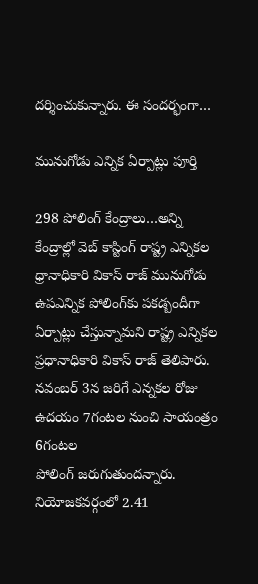దర్శించుకున్నారు. ఈ సందర్భంగా…

మునుగోడు ఎన్నిక ఏర్పాట్లు పూర్తి

298 పోలింగ్‌ ‌కేంద్రాలు…అన్ని కేంద్రాల్లో వెబ్‌ ‌కాస్టింగ్‌ ‌రాష్ట్ర ఎన్నికల ధ్రానాధికారి వికాస్‌ ‌రాజ్‌ ‌మునుగోడు ఉపఎన్నిక పోలింగ్‌కు పకడ్బందీగా ఏర్పాట్లు చేస్తున్నామని రాష్ట్ర ఎన్నికల ప్రధానాధికారి వికాస్‌ ‌రాజ్‌ ‌తెలిపారు. నవంబర్‌ 3న జరిగే ఎన్నకల రోజు ఉదయం 7గంటల నుంచి సాయంత్రం 6గంటల పోలింగ్‌ ‌జరుగుతుందన్నారు. నియోజకవర్గంలో 2.41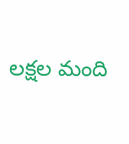లక్షల మంది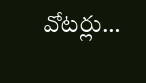వోటర్లు…